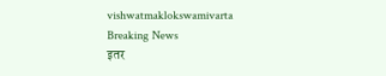vishwatmaklokswamivarta
Breaking News
इतर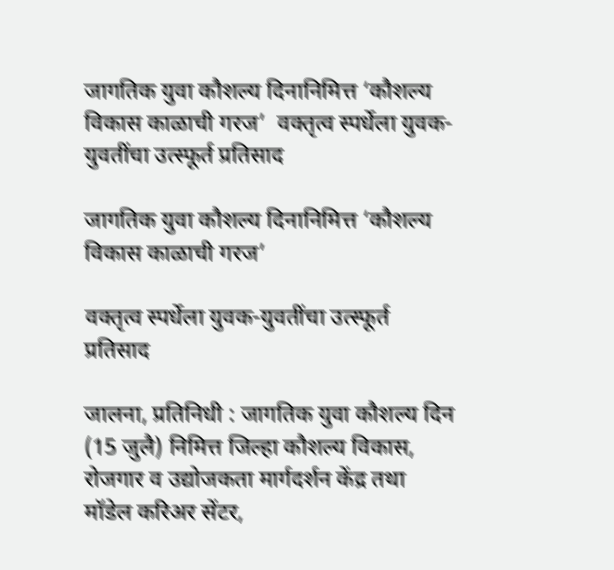जागतिक युवा कौशल्य दिनानिमित्त ‘कौशल्य विकास काळाची गरज’  वक्तृत्व स्पर्धेला युवक-युवतींचा उत्स्फूर्त प्रतिसाद

जागतिक युवा कौशल्य दिनानिमित्त ‘कौशल्य विकास काळाची गरज’

वक्तृत्व स्पर्धेला युवक-युवतींचा उत्स्फूर्त प्रतिसाद

जालना, प्रतिनिधी : जागतिक युवा कौशल्य दिन (15 जुलै) निमित्त जिल्हा कौशल्य विकास, रोजगार व उद्योजकता मार्गदर्शन केंद्र तथा मॉडेल करिअर सेंटर,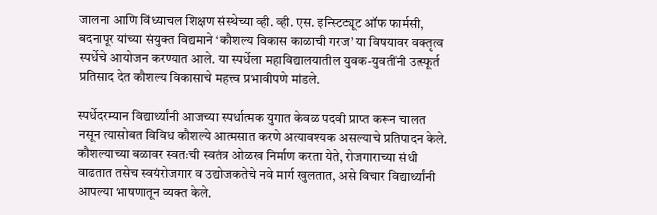जालना आणि विंध्याचल शिक्षण संस्थेच्या व्ही. व्ही. एस. इन्स्टिट्यूट ऑफ फार्मसी, बदनापूर यांच्या संयुक्त विद्यमाने ‘कौशल्य विकास काळाची गरज’ या विषयावर वक्तृत्व स्पर्धेचे आयोजन करण्यात आले. या स्पर्धेला महाविद्यालयातील युवक-युवतींनी उत्स्फूर्त प्रतिसाद देत कौशल्य विकासाचे महत्त्व प्रभावीपणे मांडले.

स्पर्धेदरम्यान विद्यार्थ्यांनी आजच्या स्पर्धात्मक युगात केवळ पदवी प्राप्त करून चालत नसून त्यासोबत विविध कौशल्ये आत्मसात करणे अत्यावश्यक असल्याचे प्रतिपादन केले. कौशल्याच्या बळावर स्वतःची स्वतंत्र ओळख निर्माण करता येते, रोजगाराच्या संधी वाढतात तसेच स्वयंरोजगार व उद्योजकतेचे नवे मार्ग खुलतात, असे विचार विद्यार्थ्यांनी आपल्या भाषणातून व्यक्त केले.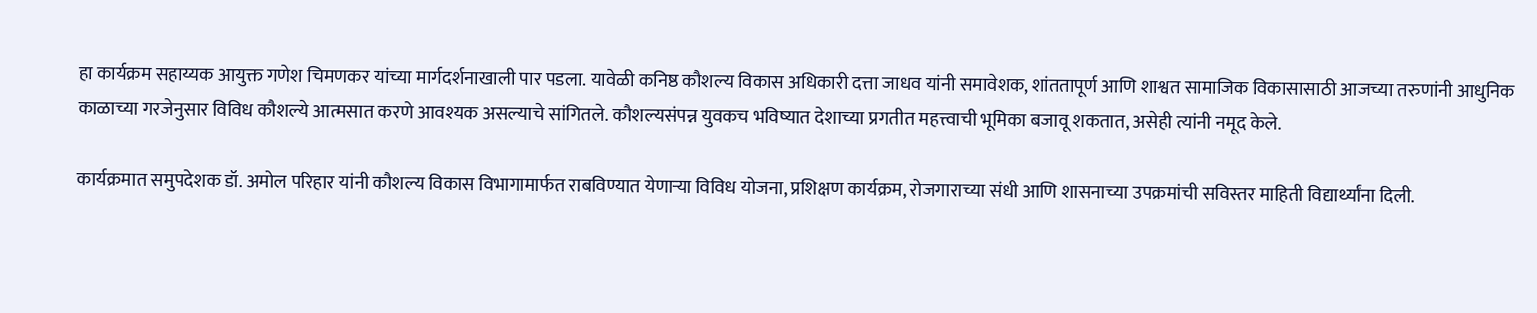हा कार्यक्रम सहाय्यक आयुक्त गणेश चिमणकर यांच्या मार्गदर्शनाखाली पार पडला. यावेळी कनिष्ठ कौशल्य विकास अधिकारी दत्ता जाधव यांनी समावेशक, शांततापूर्ण आणि शाश्वत सामाजिक विकासासाठी आजच्या तरुणांनी आधुनिक काळाच्या गरजेनुसार विविध कौशल्ये आत्मसात करणे आवश्यक असल्याचे सांगितले. कौशल्यसंपन्न युवकच भविष्यात देशाच्या प्रगतीत महत्त्वाची भूमिका बजावू शकतात, असेही त्यांनी नमूद केले.

कार्यक्रमात समुपदेशक डॉ. अमोल परिहार यांनी कौशल्य विकास विभागामार्फत राबविण्यात येणाऱ्या विविध योजना, प्रशिक्षण कार्यक्रम, रोजगाराच्या संधी आणि शासनाच्या उपक्रमांची सविस्तर माहिती विद्यार्थ्यांना दिली.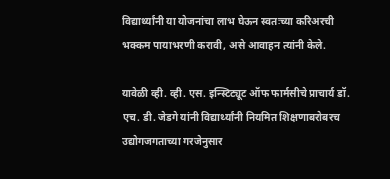विद्यार्थ्यांनी या योजनांचा लाभ घेऊन स्वतःच्या करिअरची भक्कम पायाभरणी करावी, असे आवाहन त्यांनी केले.

यावेळी व्ही. व्ही. एस. इन्स्टिट्यूट ऑफ फार्मसीचे प्राचार्य डॉ. एच. डी. जेडगे यांनी विद्यार्थ्यांनी नियमित शिक्षणाबरोबरच उद्योगजगताच्या गरजेनुसार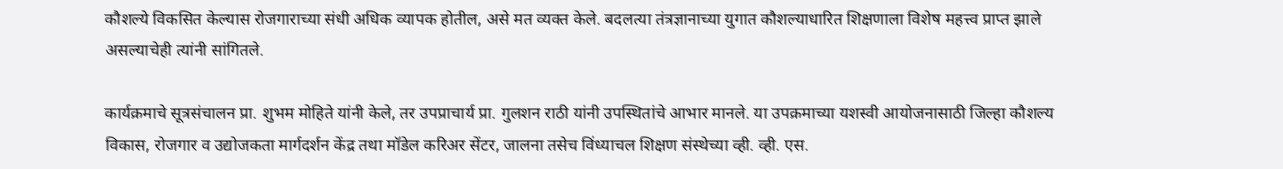कौशल्ये विकसित केल्यास रोजगाराच्या संधी अधिक व्यापक होतील, असे मत व्यक्त केले. बदलत्या तंत्रज्ञानाच्या युगात कौशल्याधारित शिक्षणाला विशेष महत्त्व प्राप्त झाले असल्याचेही त्यांनी सांगितले.

कार्यक्रमाचे सूत्रसंचालन प्रा. शुभम मोहिते यांनी केले, तर उपप्राचार्य प्रा. गुलशन राठी यांनी उपस्थितांचे आभार मानले. या उपक्रमाच्या यशस्वी आयोजनासाठी जिल्हा कौशल्य विकास, रोजगार व उद्योजकता मार्गदर्शन केंद्र तथा मॉडेल करिअर सेंटर, जालना तसेच विंध्याचल शिक्षण संस्थेच्या व्ही. व्ही. एस.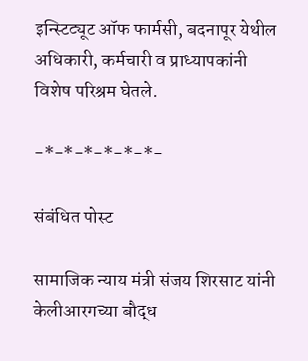इन्स्टिट्यूट ऑफ फार्मसी, बदनापूर येथील अधिकारी, कर्मचारी व प्राध्यापकांनी विशेष परिश्रम घेतले.

-*-*-*-*-*-*-

संबंधित पोस्ट

सामाजिक न्याय मंत्री संजय शिरसाट यांनी केलीआरगच्या बौद्ध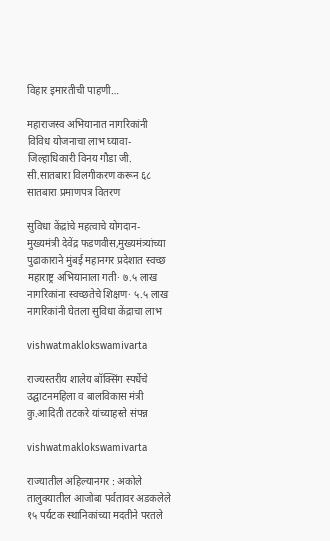विहार इमारतीची पाहणी…

महाराजस्व अभियानात नागरिकांनी विविध योजनाचा लाभ घ्यावा-जिल्हाधिकारी विनय गौडा जी. सी.सातबारा विलगीकरण करून ६८ सातबारा प्रमाणपत्र वितरण

सुविधा केंद्रांचे महत्वाचे योगदान- मुख्यमंत्री देवेंद्र फडणवीस,मुख्यमंत्र्यांच्या पुढाकाराने मुंबई महानगर प्रदेशात स्वच्छ महाराष्ट्र अभियानाला गती· ७.५ लाख नागरिकांना स्वच्छतेचे शिक्षण· ५.५ लाख नागरिकांनी घेतला सुविधा केंद्राचा लाभ

vishwatmaklokswamivarta

राज्यस्तरीय शालेय बॉक्सिंग स्पर्धेचे उद्घाटनमहिला व बालविकास मंत्री कु.आदिती तटकरे यांच्याहस्ते संपन्न

vishwatmaklokswamivarta

राज्यातील अहिल्यानगर : अकोले तालुक्यातील आजोबा पर्वतावर अडकलेले १५ पर्यटक स्थानिकांच्या मदतीने परतले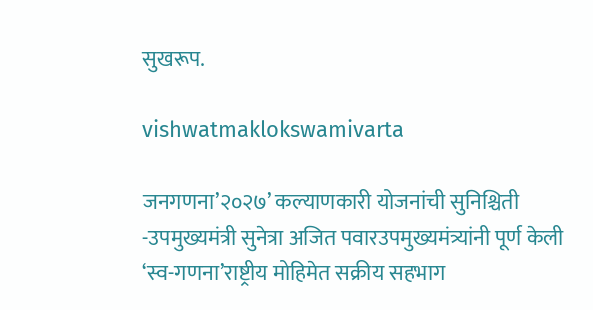सुखरूप.

vishwatmaklokswamivarta

जनगणना’२०२७’ कल्याणकारी योजनांची सुनिश्चिती -उपमुख्यमंत्री सुनेत्रा अजित पवारउपमुख्यमंत्र्यांनी पूर्ण केली ‘स्व-गणना’राष्ट्रीय मोहिमेत सक्रीय सहभाग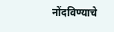नोंदविण्याचे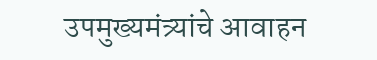उपमुख्यमंत्र्यांचे आवाहन